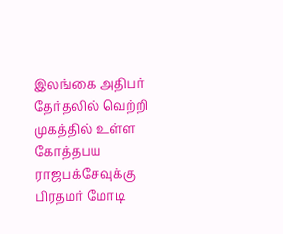இலங்கை அதிபர் தேர்தலில் வெற்றி முகத்தில் உள்ள கோத்தபய ராஜபக்சேவுக்கு பிரதமர் மோடி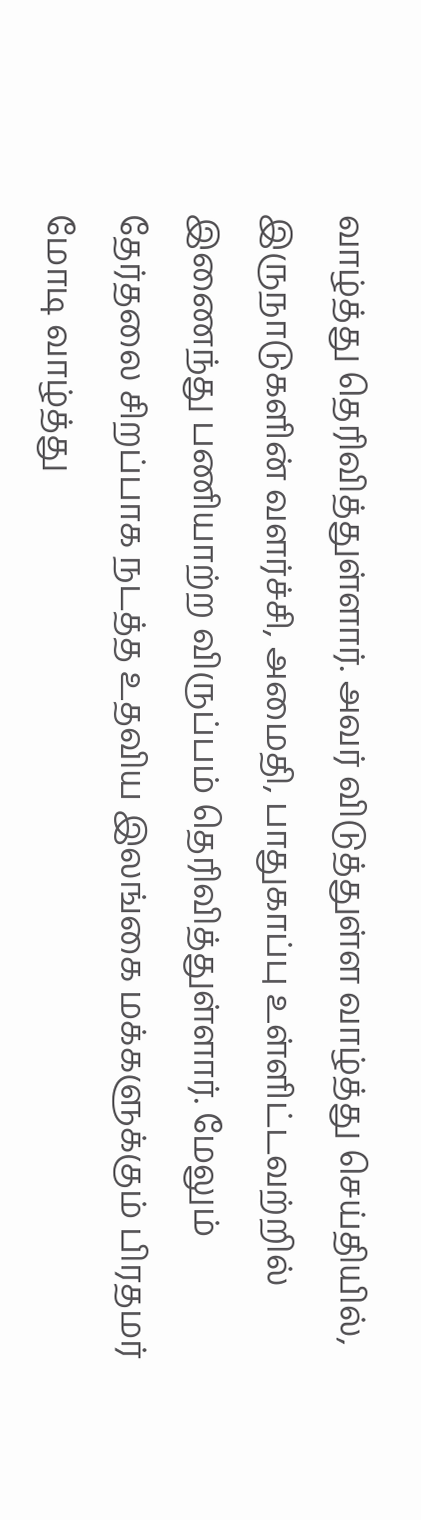வாழ்த்து தெரிவித்துள்ளார். அவர் விடுத்துள்ள வாழ்த்து செய்தியில், இருநாடுகளின் வளர்ச்சி, அமைதி, பாதுகாப்பு உள்ளிட்டவற்றில் இணைந்து பணியாற்ற விருப்பம் தெரிவித்துள்ளார். மேலும் தேர்தலை சிறப்பாக நடத்த உதவிய இலங்கை மக்களுக்கும் பிரதமர் மோடி வாழ்த்து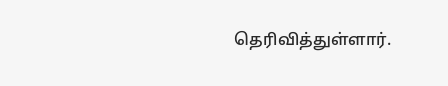தெரிவித்துள்ளார்.